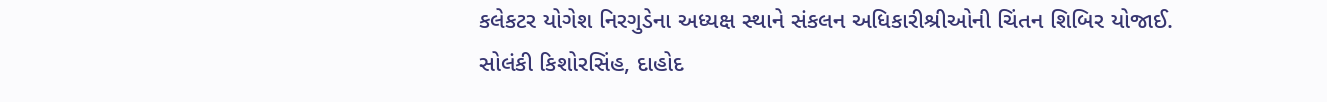કલેકટર યોગેશ નિરગુડેના અધ્યક્ષ સ્થાને સંકલન અધિકારીશ્રીઓની ચિંતન શિબિર યોજાઈ.
સોલંકી કિશોરસિંહ, દાહોદ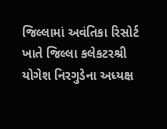જિલ્લામાં અવંતિકા રિસોર્ટ ખાતે જિલ્લા કલેકટરશ્રી યોગેશ નિરગુડેના અધ્યક્ષ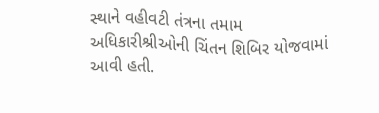સ્થાને વહીવટી તંત્રના તમામ અધિકારીશ્રીઓની ચિંતન શિબિર યોજવામાં આવી હતી.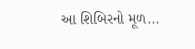આ શિબિરનો મૂળ...